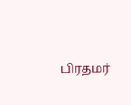பிரதமர்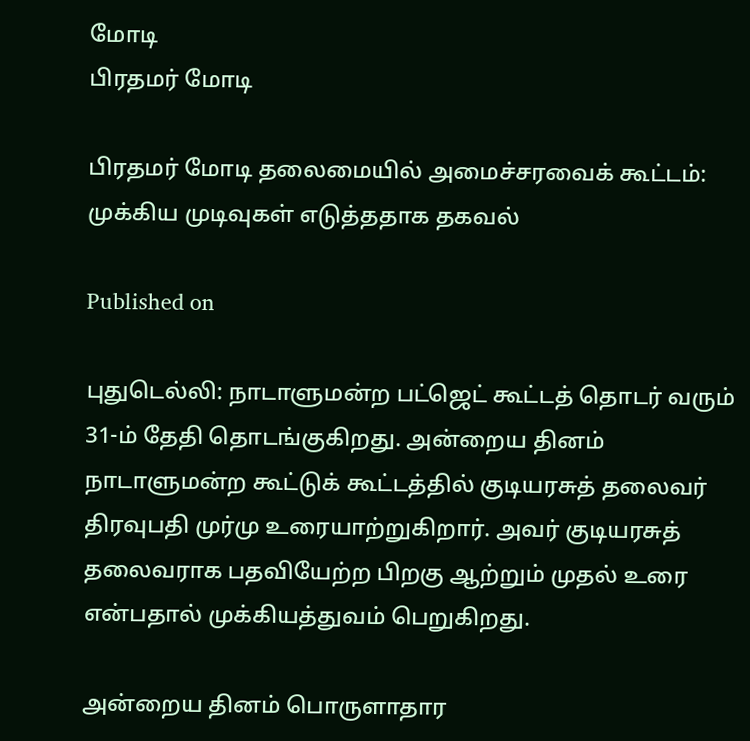மோடி
பிரதமர் மோடி

பிரதமர் மோடி தலைமையில் அமைச்சரவைக் கூட்டம்: முக்கிய முடிவுகள் எடுத்ததாக தகவல்

Published on

புதுடெல்லி: நாடாளுமன்ற பட்ஜெட் கூட்டத் தொடர் வரும் 31-ம் தேதி தொடங்குகிறது. அன்றைய தினம் நாடாளுமன்ற கூட்டுக் கூட்டத்தில் குடியரசுத் தலைவர் திரவுபதி முர்மு உரையாற்றுகிறார். அவர் குடியரசுத் தலைவராக பதவியேற்ற பிறகு ஆற்றும் முதல் உரை என்பதால் முக்கியத்துவம் பெறுகிறது.

அன்றைய தினம் பொருளாதார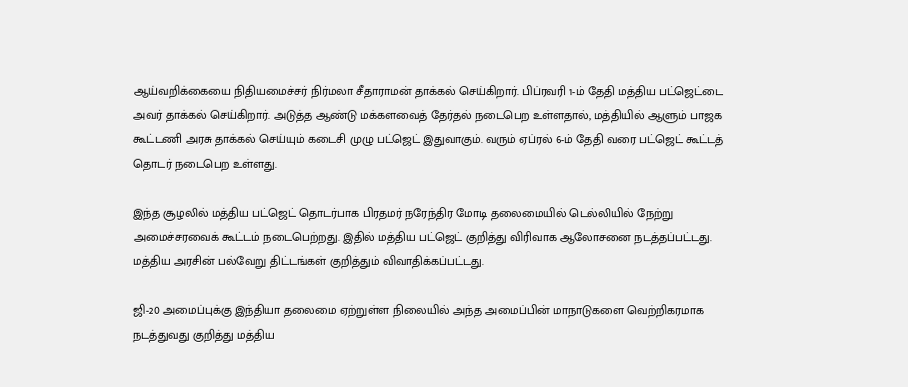ஆய்வறிக்கையை நிதியமைச்சர் நிர்மலா சீதாராமன் தாக்கல் செய்கிறார். பிப்ரவரி 1-ம் தேதி மத்திய பட்ஜெட்டை அவர் தாக்கல் செய்கிறார். அடுத்த ஆண்டு மக்களவைத் தேர்தல் நடைபெற உள்ளதால், மத்தியில் ஆளும் பாஜக கூட்டணி அரசு தாக்கல் செய்யும் கடைசி முழு பட்ஜெட் இதுவாகும். வரும் ஏப்ரல் 6-ம் தேதி வரை பட்ஜெட் கூட்டத் தொடர் நடைபெற உள்ளது.

இந்த சூழலில் மத்திய பட்ஜெட் தொடர்பாக பிரதமர் நரேந்திர மோடி தலைமையில் டெல்லியில் நேற்று அமைச்சரவைக் கூட்டம் நடைபெற்றது. இதில் மத்திய பட்ஜெட் குறித்து விரிவாக ஆலோசனை நடத்தப்பட்டது. மத்திய அரசின் பல்வேறு திட்டங்கள் குறித்தும் விவாதிக்கப்பட்டது.

ஜி-20 அமைப்புக்கு இந்தியா தலைமை ஏற்றுள்ள நிலையில் அந்த அமைப்பின் மாநாடுகளை வெற்றிகரமாக நடத்துவது குறித்து மத்திய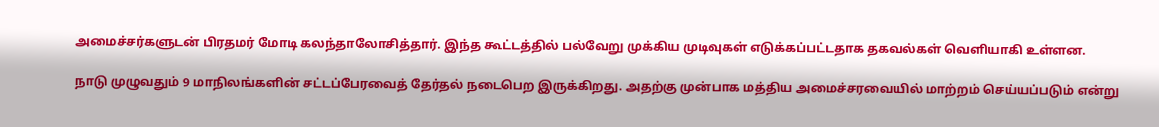அமைச்சர்களுடன் பிரதமர் மோடி கலந்தாலோசித்தார். இந்த கூட்டத்தில் பல்வேறு முக்கிய முடிவுகள் எடுக்கப்பட்டதாக தகவல்கள் வெளியாகி உள்ளன.

நாடு முழுவதும் 9 மாநிலங்களின் சட்டப்பேரவைத் தேர்தல் நடைபெற இருக்கிறது. அதற்கு முன்பாக மத்திய அமைச்சரவையில் மாற்றம் செய்யப்படும் என்று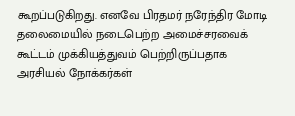கூறப்படுகிறது. எனவே பிரதமர் நரேந்திர மோடி தலைமையில் நடைபெற்ற அமைச்சரவைக் கூட்டம் முக்கியத்துவம் பெற்றிருப்பதாக அரசியல் நோக்கர்கள்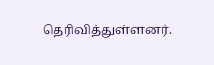தெரிவித்துள்ளனர்.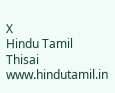X
Hindu Tamil Thisai
www.hindutamil.in